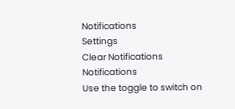Notifications
Settings
Clear Notifications
Notifications
Use the toggle to switch on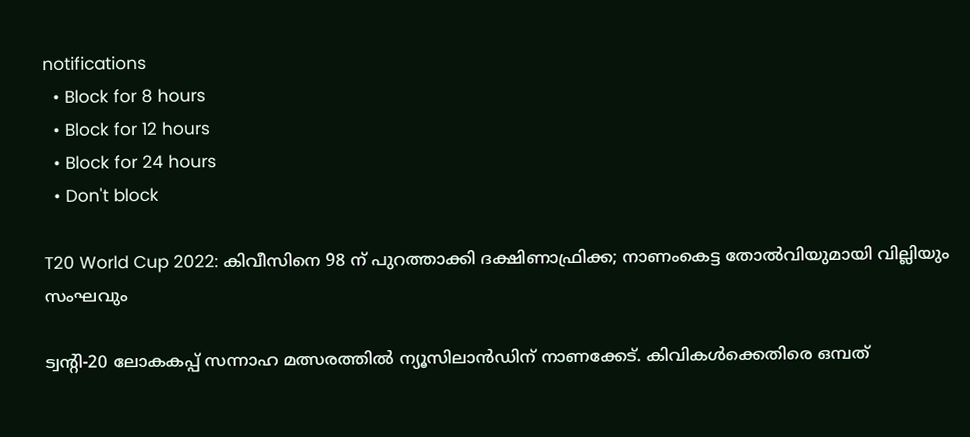notifications
  • Block for 8 hours
  • Block for 12 hours
  • Block for 24 hours
  • Don't block

T20 World Cup 2022: കിവീസിനെ 98 ന് പുറത്താക്കി ദക്ഷിണാഫ്രിക്ക; നാണംകെട്ട തോല്‍വിയുമായി വില്ലിയും സംഘവും

ട്വന്റി-20 ലോകകപ്പ് സന്നാഹ മത്സരത്തില്‍ ന്യൂസിലാന്‍ഡിന് നാണക്കേട്. കിവികള്‍ക്കെതിരെ ഒമ്പത്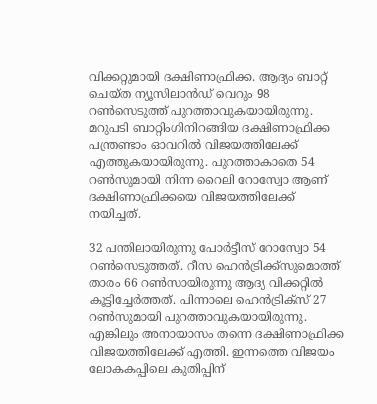വിക്കറ്റുമായി ദക്ഷിണാഫ്രിക്ക. ആദ്യം ബാറ്റ് ചെയ്ത ന്യൂസിലാന്‍ഡ് വെറും 98 റണ്‍സെടുത്ത് പുറത്താവുകയായിരുന്നു. മറുപടി ബാറ്റിംഗിനിറങ്ങിയ ദക്ഷിണാഫ്രിക്ക പന്ത്രണ്ടാം ഓവറില്‍ വിജയത്തിലേക്ക് എത്തുകയായിരുന്നു. പുറത്താകാതെ 54 റണ്‍സുമായി നിന്ന റൈലി റോസ്വോ ആണ് ദക്ഷിണാഫ്രിക്കയെ വിജയത്തിലേക്ക് നയിച്ചത്.

32 പന്തിലായിരുന്നു പോര്‍ട്ടീസ് റോസ്വോ 54 റണ്‍സെടുത്തത്. റീസ ഹെന്‍ട്രിക്ക്‌സുമൊത്ത് താരം 66 റണ്‍സായിരുന്നു ആദ്യ വിക്കറ്റില്‍ കൂട്ടിച്ചേര്‍ത്തത്. പിന്നാലെ ഹെന്‍ട്രിക്‌സ് 27 റണ്‍സുമായി പുറത്താവുകയായിരുന്നു. എങ്കിലും അനായാസം തന്നെ ദക്ഷിണാഫ്രിക്ക വിജയത്തിലേക്ക് എത്തി. ഇന്നത്തെ വിജയം ലോകകപ്പിലെ കുതിപ്പിന്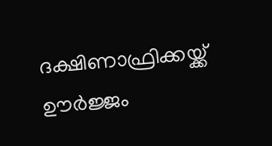ദക്ഷിണാഫ്രിക്കയ്ക്ക് ഊര്‍ജ്ജം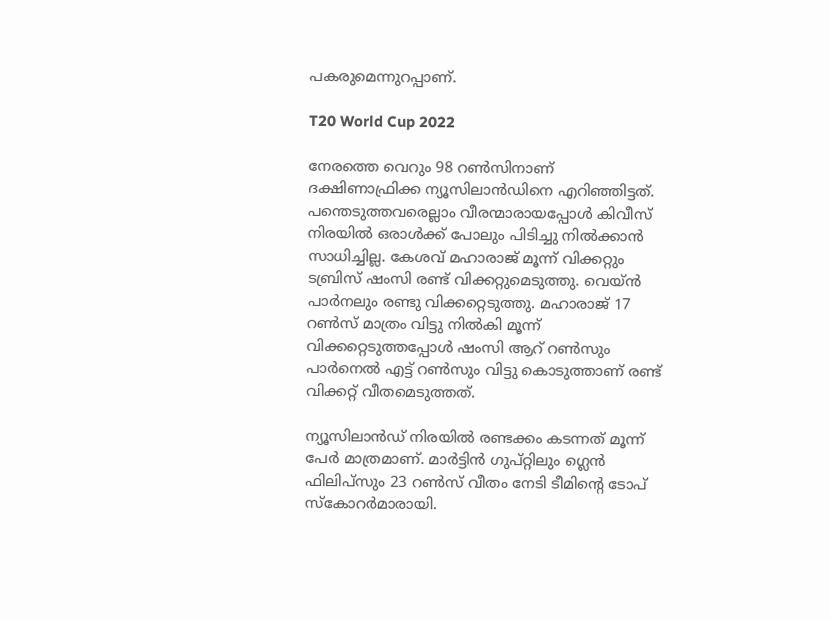പകരുമെന്നുറപ്പാണ്.

T20 World Cup 2022

നേരത്തെ വെറും 98 റണ്‍സിനാണ് ദക്ഷിണാഫ്രിക്ക ന്യൂസിലാന്‍ഡിനെ എറിഞ്ഞിട്ടത്. പന്തെടുത്തവരെല്ലാം വീരന്മാരായപ്പോള്‍ കിവീസ് നിരയില്‍ ഒരാള്‍ക്ക് പോലും പിടിച്ചു നില്‍ക്കാന്‍ സാധിച്ചില്ല. കേശവ് മഹാരാജ് മൂന്ന് വിക്കറ്റും ടബ്രിസ് ഷംസി രണ്ട് വിക്കറ്റുമെടുത്തു. വെയ്ന്‍ പാര്‍നലും രണ്ടു വിക്കറ്റെടുത്തു. മഹാരാജ് 17 റണ്‍സ് മാത്രം വിട്ടു നില്‍കി മൂന്ന് വിക്കറ്റെടുത്തപ്പോള്‍ ഷംസി ആറ് റണ്‍സും പാര്‍നെല്‍ എട്ട് റണ്‍സും വിട്ടു കൊടുത്താണ് രണ്ട് വിക്കറ്റ് വീതമെടുത്തത്.

ന്യൂസിലാന്‍ഡ് നിരയില്‍ രണ്ടക്കം കടന്നത് മൂന്ന് പേര്‍ മാത്രമാണ്. മാര്‍ട്ടിന്‍ ഗുപ്റ്റിലും ഗ്ലെന്‍ ഫിലിപ്‌സും 23 റണ്‍സ് വീതം നേടി ടീമിന്റെ ടോപ് സ്‌കോറര്‍മാരായി.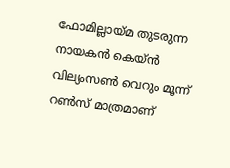ഫോമില്ലായ്മ തുടരുന്ന നായകന്‍ കെയ്ന്‍ വില്യംസണ്‍ വെറും മൂന്ന് റണ്‍സ് മാത്രമാണ്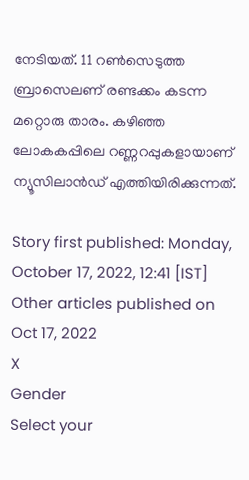നേടിയത്. 11 റണ്‍സെടുത്ത ബ്രാസെലണ് രണ്ടക്കം കടന്ന മറ്റൊരു താരം. കഴിഞ്ഞ ലോകകപ്പിലെ റണ്ണറപ്പുകളായാണ് ന്യൂസിലാന്‍ഡ് എത്തിയിരിക്കുന്നത്.

Story first published: Monday, October 17, 2022, 12:41 [IST]
Other articles published on Oct 17, 2022
X
Gender
Select your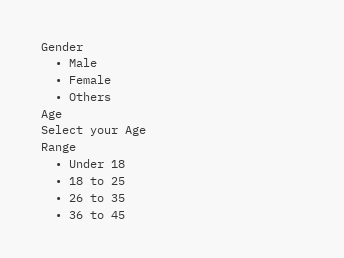Gender
  • Male
  • Female
  • Others
Age
Select your Age Range
  • Under 18
  • 18 to 25
  • 26 to 35
  • 36 to 45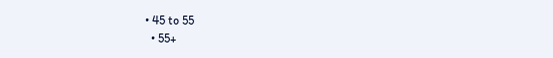• 45 to 55
  • 55+